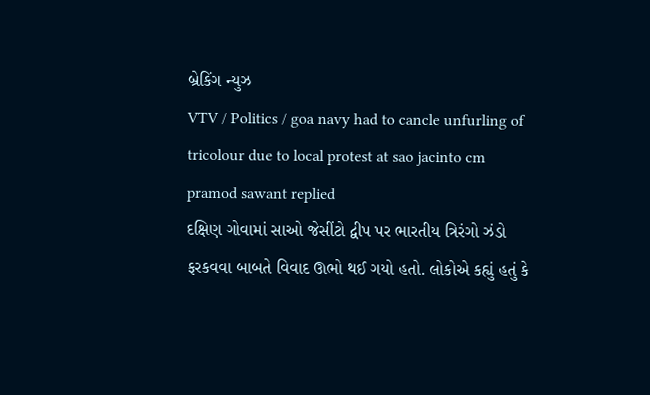બ્રેકિંગ ન્યુઝ
VTV / Politics / goa navy had to cancle unfurling of tricolour due to local protest at sao jacinto cm pramod sawant replied
દક્ષિણ ગોવામાં સાઓ જેસીંટો દ્વીપ પર ભારતીય ત્રિરંગો ઝંડો ફરકવવા બાબતે વિવાદ ઊભો થઈ ગયો હતો. લોકોએ કહ્યું હતું કે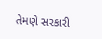તેમણે સરકારી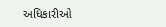અધિકારીઓ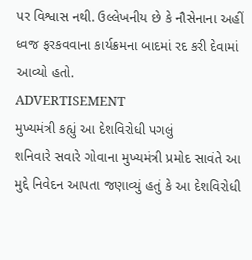પર વિશ્વાસ નથી. ઉલ્લેખનીય છે કે નૌસેનાના અહીં ધ્વજ ફરકવવાના કાર્યક્રમના બાદમાં રદ કરી દેવામાં આવ્યો હતો.
ADVERTISEMENT
મુખ્યમંત્રી કહ્યું આ દેશવિરોધી પગલું
શનિવારે સવારે ગોવાના મુખ્યમંત્રી પ્રમોદ સાવંતે આ મુદ્દે નિવેદન આપતા જણાવ્યું હતું કે આ દેશવિરોધી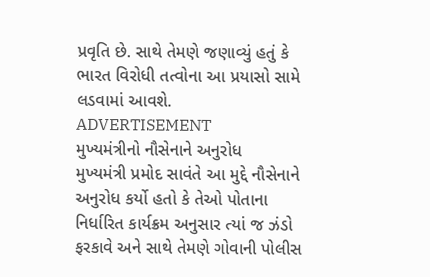પ્રવૃતિ છે. સાથે તેમણે જણાવ્યું હતું કે ભારત વિરોધી તત્વોના આ પ્રયાસો સામે લડવામાં આવશે.
ADVERTISEMENT
મુખ્યમંત્રીનો નૌસેનાને અનુરોધ
મુખ્યમંત્રી પ્રમોદ સાવંતે આ મુદ્દે નૌસેનાને અનુરોધ કર્યો હતો કે તેઓ પોતાના નિર્ધારિત કાર્યક્રમ અનુસાર ત્યાં જ ઝંડો ફરકાવે અને સાથે તેમણે ગોવાની પોલીસ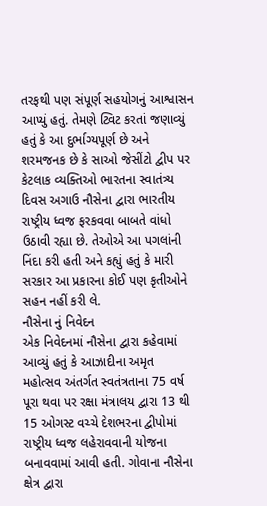તરફથી પણ સંપૂર્ણ સહયોગનું આશ્વાસન આપ્યું હતું. તેમણે ટ્વિટ કરતાં જણાવ્યું હતું કે આ દુર્ભાગ્યપૂર્ણ છે અને શરમજનક છે કે સાઓ જેસીંટો દ્વીપ પર કેટલાક વ્યક્તિઓ ભારતના સ્વાતંત્ર્ય દિવસ અગાઉ નૌસેના દ્વારા ભારતીય રાષ્ટ્રીય ધ્વજ ફરકવવા બાબતે વાંધો ઉઠાવી રહ્યા છે. તેઓએ આ પગલાંની નિંદા કરી હતી અને કહ્યું હતું કે મારી સરકાર આ પ્રકારના કોઈ પણ કૃતીઓને સહન નહીં કરી લે.
નૌસેના નું નિવેદન
એક નિવેદનમાં નૌસેના દ્વારા કહેવામાં આવ્યું હતું કે આઝાદીના અમૃત મહોત્સવ અંતર્ગત સ્વતંત્રતાના 75 વર્ષ પૂરા થવા પર રક્ષા મંત્રાલય દ્વારા 13 થી 15 ઓગસ્ટ વચ્ચે દેશભરના દ્વીપોમાં રાષ્ટ્રીય ધ્વજ લહેરાવવાની યોજના બનાવવામાં આવી હતી. ગોવાના નૌસેના ક્ષેત્ર દ્વારા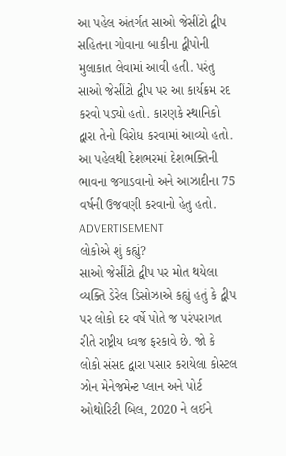આ પહેલ અંતર્ગત સાઓ જેસીંટો દ્વીપ સહિતના ગોવાના બાકીના દ્વીપોની મુલાકાત લેવામાં આવી હતી. પરંતુ સાઓ જેસીંટો દ્વીપ પર આ કાર્યક્રમ રદ કરવો પડ્યો હતો. કારણકે સ્થાનિકો દ્વારા તેનો વિરોધ કરવામાં આવ્યો હતો. આ પહેલથી દેશભરમાં દેશભક્તિની ભાવના જગાડવાનો અને આઝાદીના 75 વર્ષની ઉજવણી કરવાનો હેતુ હતો.
ADVERTISEMENT
લોકોએ શું કહ્યું?
સાઓ જેસીંટો દ્વીપ પર મોત થયેલા વ્યક્તિ ડેરેલ ડિસોઝાએ કહ્યું હતું કે દ્વીપ પર લોકો દર વર્ષે પોતે જ પરંપરાગત રીતે રાષ્ટ્રીય ધ્વજ ફરકાવે છે. જો કે લોકો સંસદ દ્વારા પસાર કરાયેલા કોસ્ટલ ઝોન મેનેજમેન્ટ પ્લાન અને પોર્ટ ઓથોરિટી બિલ, 2020 ને લઈને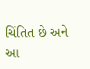ચિંતિત છે અને આ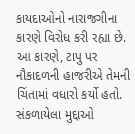કાયદાઓનો નારાજગીના કારણે વિરોધ કરી રહ્યા છે. આ કારણે, ટાપુ પર નૌકાદળની હાજરીએ તેમની ચિંતામાં વધારો કર્યો હતો.
સંકળાયેલા મુદ્દાઓ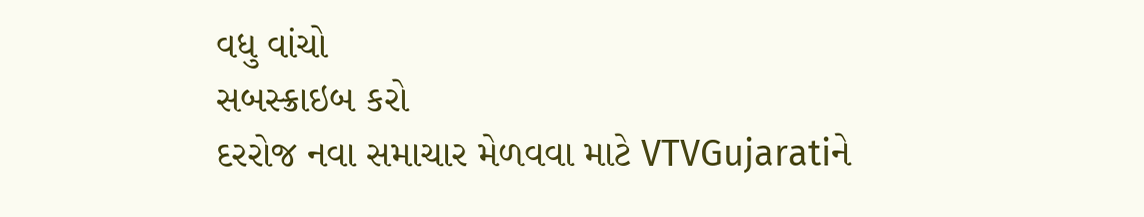વધુ વાંચો
સબસ્ક્રાઇબ કરો
દરરોજ નવા સમાચાર મેળવવા માટે VTVGujaratiને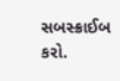સબસ્ક્રાઈબ કરો.